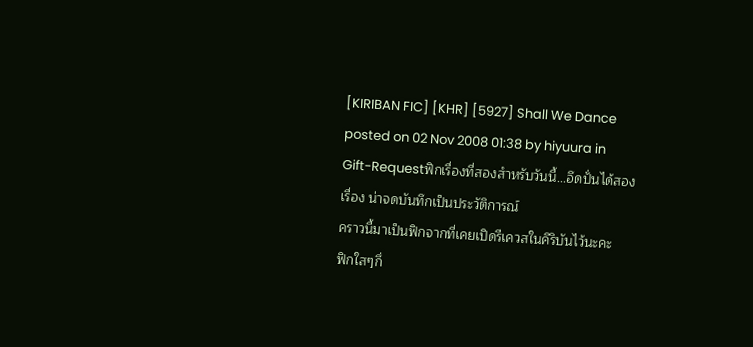[KIRIBAN FIC] [KHR] [5927] Shall We Dance
posted on 02 Nov 2008 01:38 by hiyuura in Gift-Requestฟิกเรื่องที่สองสำหรับวันนี้...อึดปั่นได้สองเรื่อง น่าจดบันทึกเป็นประวัติการณ์
คราวนี้มาเป็นฟิกจากที่เคยเปิดรีเควสในคิริบันไว้นะคะ
ฟิกใสๆกึ่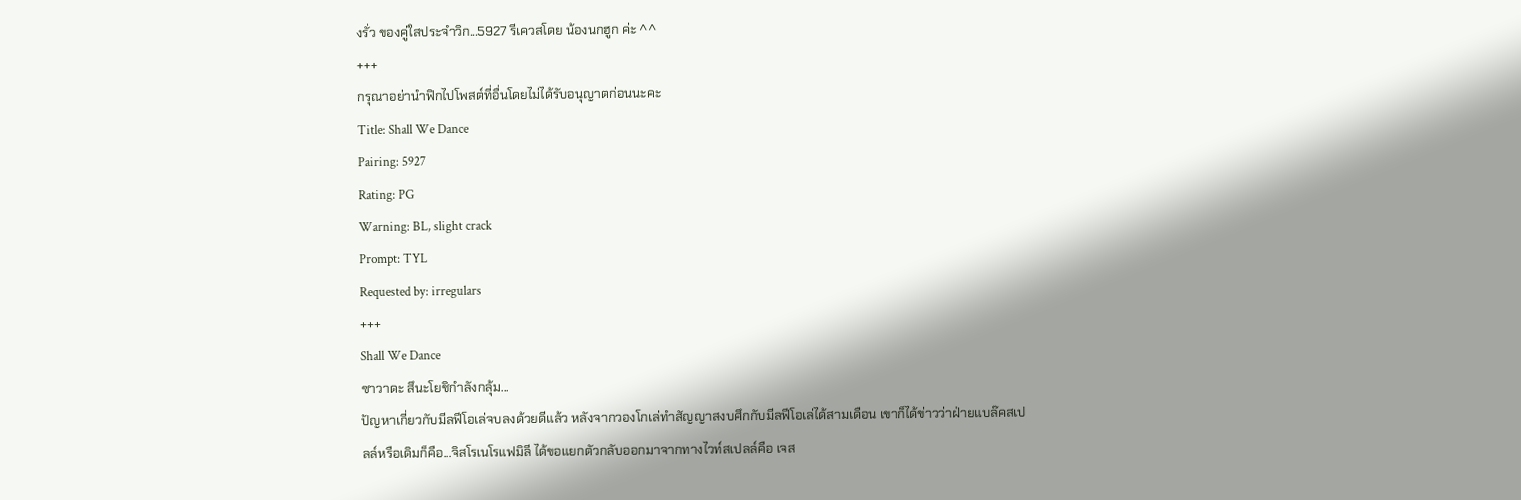งรั่ว ของคู่ใสประจำวิก...5927 รีเควสโดย น้องนกฮูก ค่ะ ^^
+++
กรุณาอย่านำฟิกไปโพสต์ที่อื่นโดยไม่ได้รับอนุญาตก่อนนะคะ
Title: Shall We Dance
Pairing: 5927
Rating: PG
Warning: BL, slight crack
Prompt: TYL
Requested by: irregulars
+++
Shall We Dance
ซาวาดะ สึนะโยชิกำลังกลุ้ม...
ปัญหาเกี่ยวกับมีลฟีโอเล่จบลงด้วยดีแล้ว หลังจากวองโกเล่ทำสัญญาสงบศึกกับมีลฟีโอเล่ได้สามเดือน เขาก็ได้ข่าวว่าฝ่ายแบล๊คสเปลล์หรือเดิมก็คือ...จิสโรเนโรแฟมิลี ได้ขอแยกตัวกลับออกมาจากทางไวท์สเปลล์คือ เจส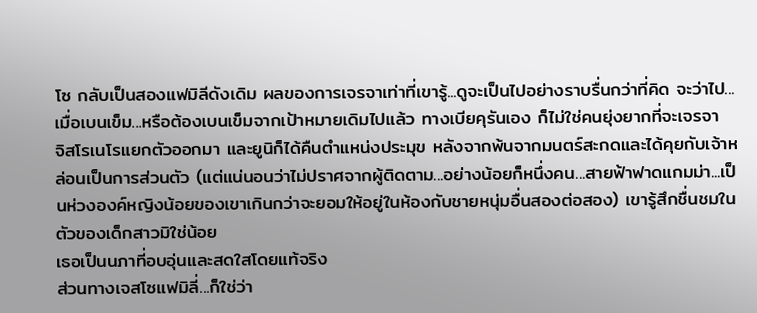โซ กลับเป็นสองแฟมิลีดังเดิม ผลของการเจรจาเท่าที่เขารู้...ดูจะเป็นไปอย่างราบรื่นกว่าที่คิด จะว่าไป...เมื่อเบนเข็ม...หรือต้องเบนเข็มจากเป้าหมายเดิมไปแล้ว ทางเบียคุรันเอง ก็ไม่ใช่คนยุ่งยากที่จะเจรจา
จิสโรเนโรแยกตัวออกมา และยูนิก็ได้คืนตำแหน่งประมุข หลังจากพ้นจากมนตร์สะกดและได้คุยกับเจ้าหล่อนเป็นการส่วนตัว (แต่แน่นอนว่าไม่ปราศจากผู้ติดตาม...อย่างน้อยก็หนึ่งคน...สายฟ้าฟาดแกมม่า...เป็นห่วงองค์หญิงน้อยของเขาเกินกว่าจะยอมให้อยู่ในห้องกับชายหนุ่มอื่นสองต่อสอง) เขารู้สึกชื่นชมในตัวของเด็กสาวมิใช่น้อย
เธอเป็นนภาที่อบอุ่นและสดใสโดยแท้จริง
ส่วนทางเจสโซแฟมิลี่...ก็ใช่ว่า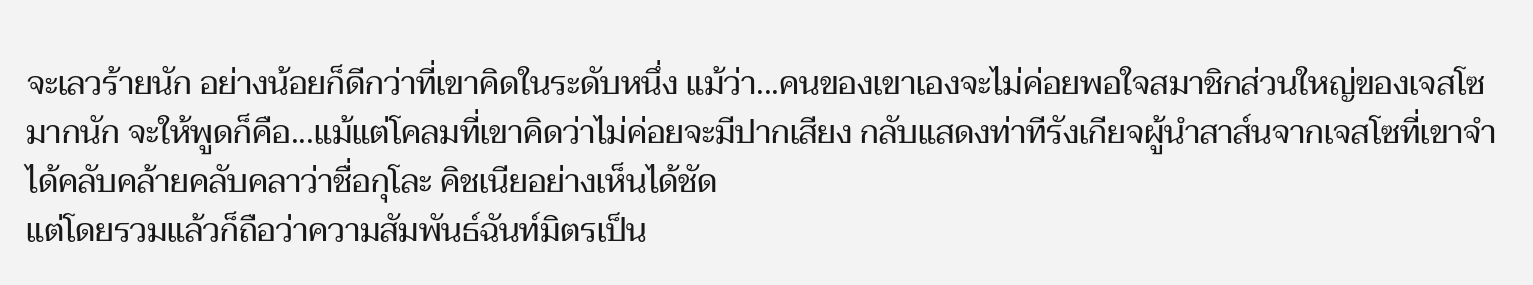จะเลวร้ายนัก อย่างน้อยก็ดีกว่าที่เขาคิดในระดับหนึ่ง แม้ว่า...คนของเขาเองจะไม่ค่อยพอใจสมาชิกส่วนใหญ่ของเจสโซมากนัก จะให้พูดก็คือ...แม้แต่โคลมที่เขาคิดว่าไม่ค่อยจะมีปากเสียง กลับแสดงท่าทีรังเกียจผู้นำสาส์นจากเจสโซที่เขาจำได้คลับคล้ายคลับคลาว่าชื่อกุโละ คิชเนียอย่างเห็นได้ชัด
แต่โดยรวมแล้วก็ถือว่าความสัมพันธ์ฉันท์มิตรเป็น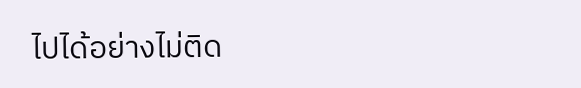ไปได้อย่างไม่ติด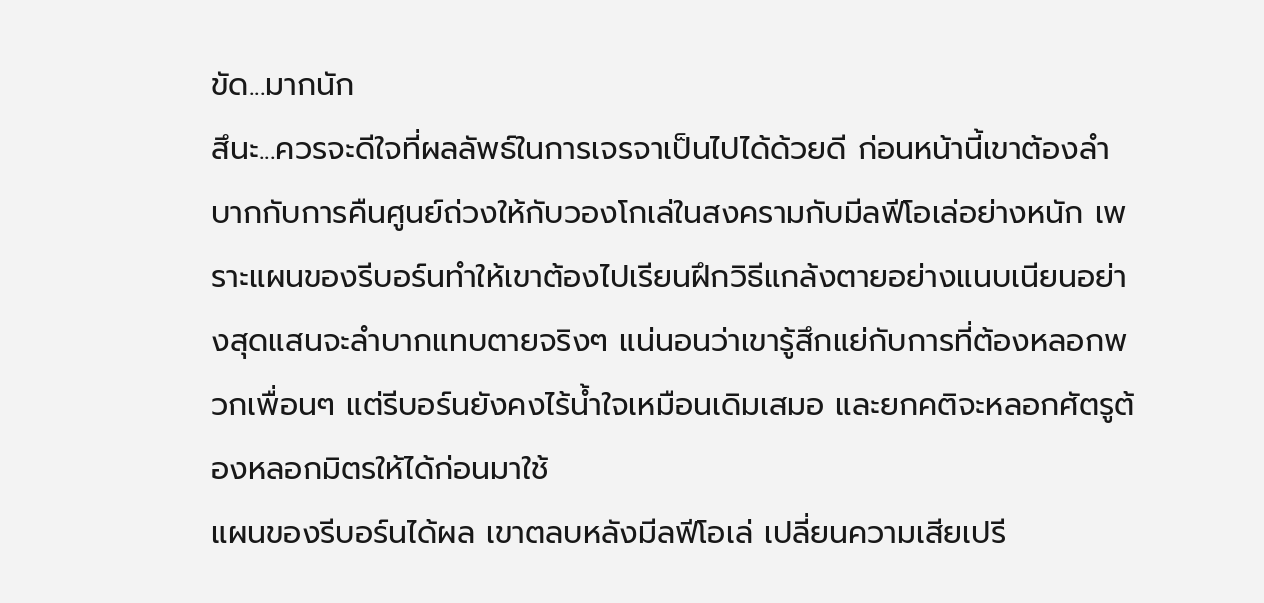ขัด...มากนัก
สึนะ...ควรจะดีใจที่ผลลัพธ์ในการเจรจาเป็นไปได้ด้วยดี ก่อนหน้านี้เขาต้องลำบากกับการคืนศูนย์ถ่วงให้กับวองโกเล่ในสงครามกับมีลฟีโอเล่อย่างหนัก เพราะแผนของรีบอร์นทำให้เขาต้องไปเรียนฝึกวิธีแกล้งตายอย่างแนบเนียนอย่างสุดแสนจะลำบากแทบตายจริงๆ แน่นอนว่าเขารู้สึกแย่กับการที่ต้องหลอกพวกเพื่อนๆ แต่รีบอร์นยังคงไร้น้ำใจเหมือนเดิมเสมอ และยกคติจะหลอกศัตรูต้องหลอกมิตรให้ได้ก่อนมาใช้
แผนของรีบอร์นได้ผล เขาตลบหลังมีลฟีโอเล่ เปลี่ยนความเสียเปรี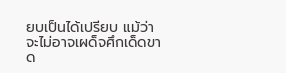ยบเป็นได้เปรียบ แม้ว่าจะไม่อาจเผด็จศึกเด็ดขาด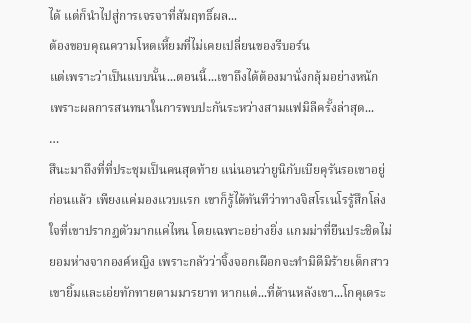ได้ แต่ก็นำไปสู่การเจรจาที่สัมฤทธิ์ผล...
ต้องขอบคุณความโหดเหี้ยมที่ไม่เคยเปลี่ยนของรีบอร์น
แต่เพราะว่าเป็นแบบนั้น...ตอนนี้...เขาถึงได้ต้องมานั่งกลุ้มอย่างหนัก เพราะผลการสนทนาในการพบปะกันระหว่างสามแฟมิลีครั้งล่าสุด...
…
สึนะมาถึงที่ที่ประชุมเป็นคนสุดท้าย แน่นอนว่ายูนิกับเบียคุรันรอเขาอยู่ก่อนแล้ว เพียงแค่มองแวบแรก เขาก็รู้ได้ทันทีว่าทางจิสโรเนโรรู้สึกโล่งใจที่เขาปรากฏตัวมากแค่ไหน โดยเฉพาะอย่างยิ่ง แกมม่าที่ยืนประชิดไม่ยอมห่างจากองค์หญิง เพราะกลัวว่าจิ้งจอกเผือกจะทำมิดีมิร้ายเด็กสาว
เขายิ้มและเอ่ยทักทายตามมารยาท หากแต่...ที่ด้านหลังเขา...โกคุเดระ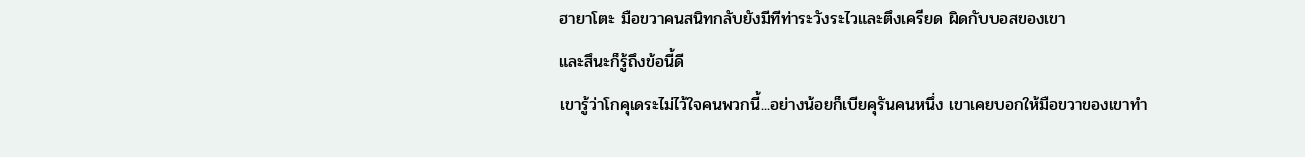ฮายาโตะ มือขวาคนสนิทกลับยังมีทีท่าระวังระไวและตึงเครียด ผิดกับบอสของเขา
และสึนะก็รู้ถึงข้อนี้ดี
เขารู้ว่าโกคุเดระไม่ไว้ใจคนพวกนี้...อย่างน้อยก็เบียคุรันคนหนึ่ง เขาเคยบอกให้มือขวาของเขาทำ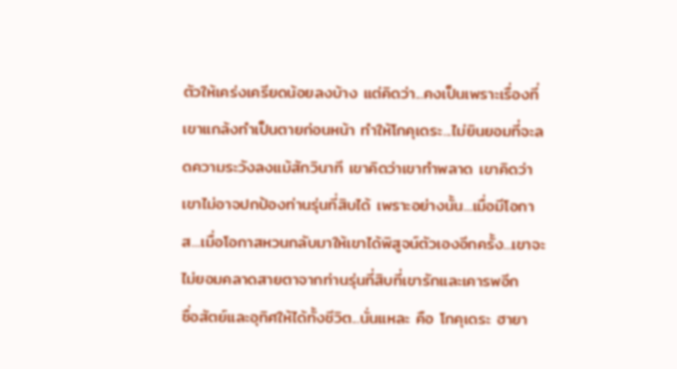ตัวให้เคร่งเครียดน้อยลงบ้าง แต่คิดว่า...คงเป็นเพราะเรื่องที่เขาแกล้งทำเป็นตายก่อนหน้า ทำให้โกคุเดระ...ไม่ยินยอมที่จะลดความระวังลงแม้สักวินาที เขาคิดว่าเขาทำพลาด เขาคิดว่าเขาไม่อาจปกป้องท่านรุ่นที่สิบได้ เพราะอย่างนั้น...เมื่อมีโอกาส...เมื่อโอกาสหวนกลับมาให้เขาได้พิสูจน์ตัวเองอีกครั้ง...เขาจะไม่ยอมคลาดสายตาจากท่านรุ่นที่สิบที่เขารักและเคารพอีก
ซื่อสัตย์และอุทิศให้ได้ทั้งชีวิต...นั่นแหละ คือ โกคุเดระ ฮายา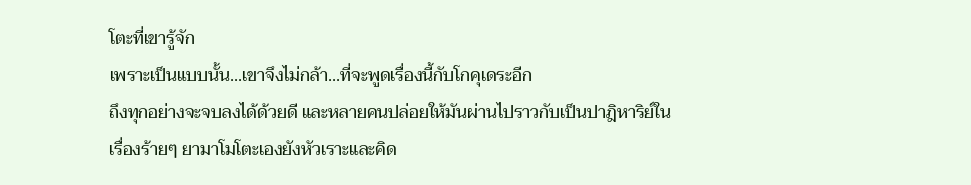โตะที่เขารู้จัก
เพราะเป็นแบบนั้น...เขาจึงไม่กล้า...ที่จะพูดเรื่องนี้กับโกคุเดระอีก
ถึงทุกอย่างจะจบลงได้ด้วยดี และหลายคนปล่อยให้มันผ่านไปราวกับเป็นปาฎิหาริย์ในเรื่องร้ายๆ ยามาโมโตะเองยังหัวเราะและคิด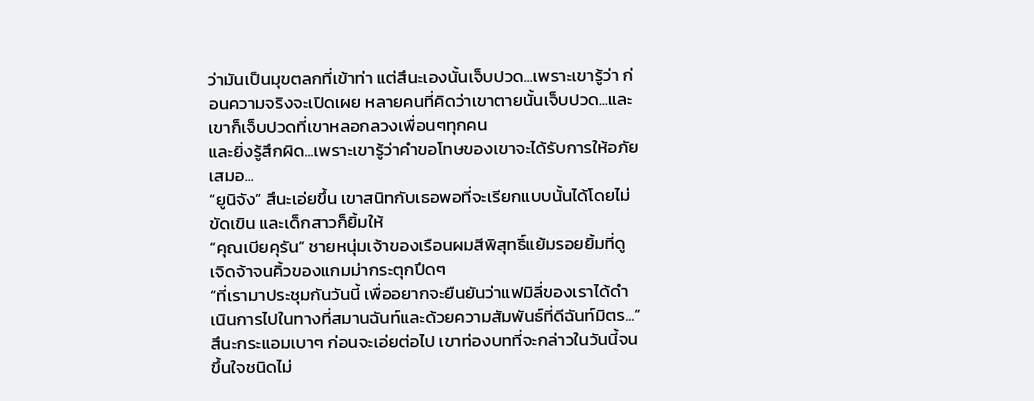ว่ามันเป็นมุขตลกที่เข้าท่า แต่สึนะเองนั้นเจ็บปวด...เพราะเขารู้ว่า ก่อนความจริงจะเปิดเผย หลายคนที่คิดว่าเขาตายนั้นเจ็บปวด...และเขาก็เจ็บปวดที่เขาหลอกลวงเพื่อนๆทุกคน
และยิ่งรู้สึกผิด...เพราะเขารู้ว่าคำขอโทษของเขาจะได้รับการให้อภัยเสมอ...
“ยูนิจัง” สึนะเอ่ยขึ้น เขาสนิทกับเธอพอที่จะเรียกแบบนั้นได้โดยไม่ขัดเขิน และเด็กสาวก็ยิ้มให้
“คุณเบียคุรัน” ชายหนุ่มเจ้าของเรือนผมสีพิสุทธิ์แย้มรอยยิ้มที่ดูเจิดจ้าจนคิ้วของแกมม่ากระตุกปึดๆ
“ที่เรามาประชุมกันวันนี้ เพื่ออยากจะยืนยันว่าแฟมิลี่ของเราได้ดำเนินการไปในทางที่สมานฉันท์และด้วยความสัมพันธ์ที่ดีฉันท์มิตร...” สึนะกระแอมเบาๆ ก่อนจะเอ่ยต่อไป เขาท่องบทที่จะกล่าวในวันนี้จนขึ้นใจชนิดไม่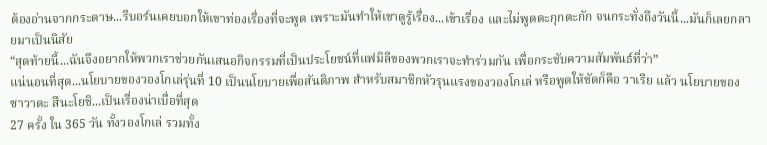ต้องอ่านจากกระดาษ...รีบอร์นเคยบอกให้เขาท่องเรื่องที่จะพูด เพราะมันทำให้เขาดูรู้เรื่อง...เข้าเรื่อง และไม่พูดตะกุกตะกัก จนกระทั่งถึงวันนี้...มันก็เลยกลายมาเป็นนิสัย
“สุดท้ายนี้...ฉันจึงอยากให้พวกเราช่วยกันเสนอกิจกรรมที่เป็นประโยชน์ที่แฟมิลีของพวกเราจะทำร่วมกัน เพื่อกระชับความสัมพันธ์ที่ว่า”
แน่นอนที่สุด...นโยบายของวองโกเล่รุ่นที่ 10 เป็นนโยบายเพื่อสันติภาพ สำหรับสมาชิกหัวรุนแรงของวองโกเล่ หรือพูดให้ชัดก็คือ วาเรีย แล้ว นโยบายของซาวาดะ สึนะโยชิ...เป็นเรื่องน่าเบื่อที่สุด
27 ครั้ง ใน 365 วัน ทั้งวองโกเล่ รวมทั้ง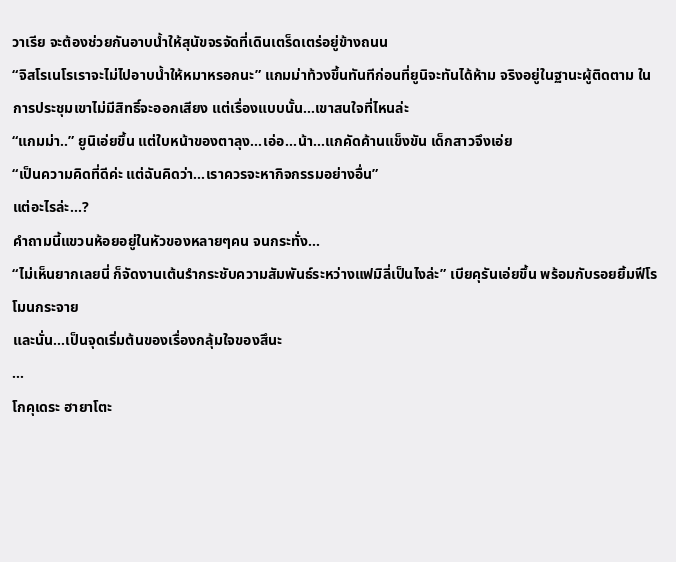วาเรีย จะต้องช่วยกันอาบน้ำให้สุนัขจรจัดที่เดินเตร็ดเตร่อยู่ข้างถนน
“จิสโรเนโรเราจะไม่ไปอาบน้ำให้หมาหรอกนะ” แกมม่าท้วงขึ้นทันทีก่อนที่ยูนิจะทันได้ห้าม จริงอยู่ในฐานะผู้ติดตาม ในการประชุมเขาไม่มีสิทธิ์จะออกเสียง แต่เรื่องแบบนั้น...เขาสนใจที่ไหนล่ะ
“แกมม่า..” ยูนิเอ่ยขึ้น แต่ใบหน้าของตาลุง...เอ่อ...น้า...แกคัดค้านแข็งขัน เด็กสาวจึงเอ่ย
“เป็นความคิดที่ดีค่ะ แต่ฉันคิดว่า...เราควรจะหากิจกรรมอย่างอื่น”
แต่อะไรล่ะ...?
คำถามนี้แขวนห้อยอยู่ในหัวของหลายๆคน จนกระทั่ง...
“ไม่เห็นยากเลยนี่ ก็จัดงานเต้นรำกระชับความสัมพันธ์ระหว่างแฟมิลี่เป็นไงล่ะ” เบียคุรันเอ่ยขึ้น พร้อมกับรอยยิ้มฟีโรโมนกระจาย
และนั่น...เป็นจุดเริ่มต้นของเรื่องกลุ้มใจของสึนะ
…
โกคุเดระ ฮายาโตะ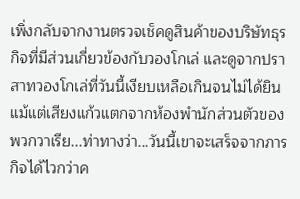เพิ่งกลับจากงานตรวจเช็คดูสินค้าของบริษัทธุรกิจที่มีส่วนเกี่ยวข้องกับวองโกเล่ และดูจากปราสาทวองโกเล่ที่วันนี้เงียบเหลือเกินจนไม่ได้ยินแม้แต่เสียงแก้วแตกจากห้องพำนักส่วนตัวของพวกวาเรีย...ท่าทางว่า...วันนี้เขาจะเสร็จจากภารกิจได้ไวกว่าค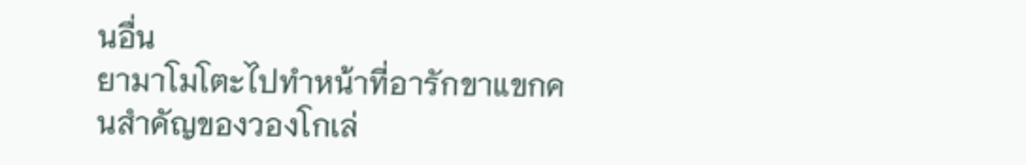นอื่น
ยามาโมโตะไปทำหน้าที่อารักขาแขกคนสำคัญของวองโกเล่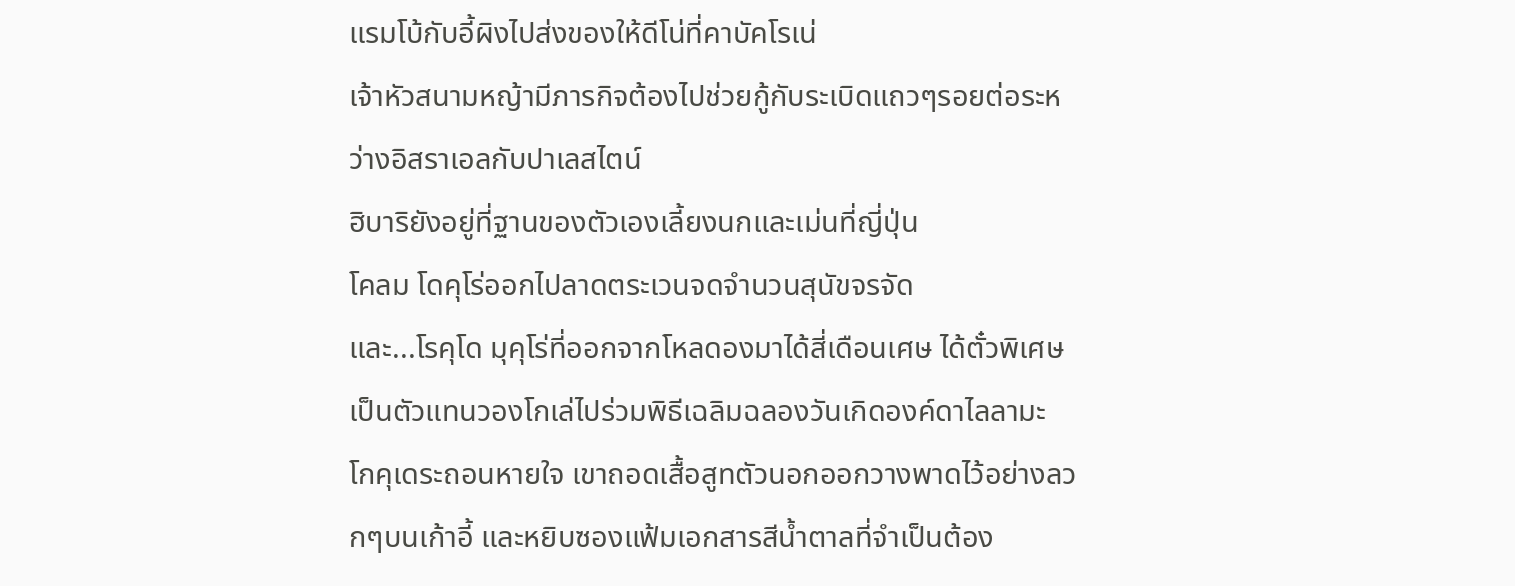แรมโบ้กับอี้ผิงไปส่งของให้ดีโน่ที่คาบัคโรเน่
เจ้าหัวสนามหญ้ามีภารกิจต้องไปช่วยกู้กับระเบิดแถวๆรอยต่อระหว่างอิสราเอลกับปาเลสไตน์
ฮิบาริยังอยู่ที่ฐานของตัวเองเลี้ยงนกและเม่นที่ญี่ปุ่น
โคลม โดคุโร่ออกไปลาดตระเวนจดจำนวนสุนัขจรจัด
และ...โรคุโด มุคุโร่ที่ออกจากโหลดองมาได้สี่เดือนเศษ ได้ตั๋วพิเศษเป็นตัวแทนวองโกเล่ไปร่วมพิธีเฉลิมฉลองวันเกิดองค์ดาไลลามะ
โกคุเดระถอนหายใจ เขาถอดเสื้อสูทตัวนอกออกวางพาดไว้อย่างลวกๆบนเก้าอี้ และหยิบซองแฟ้มเอกสารสีน้ำตาลที่จำเป็นต้อง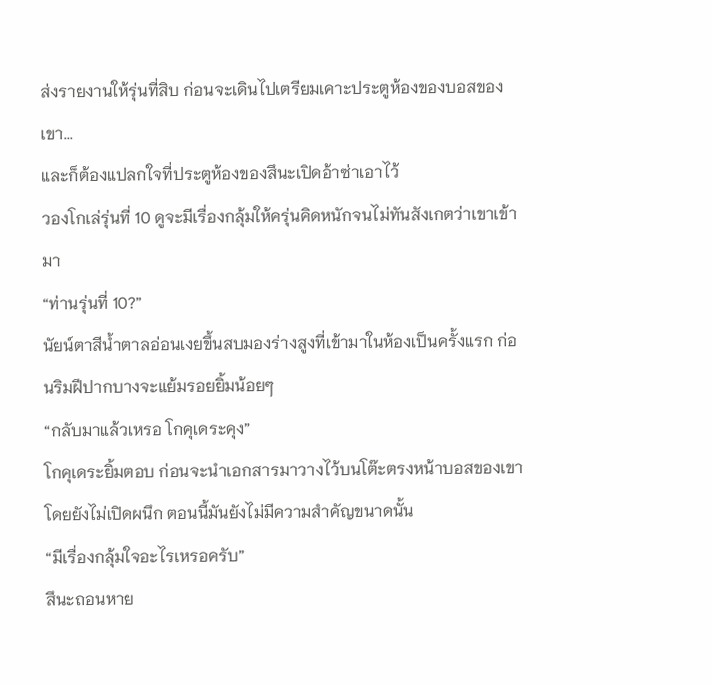ส่งรายงานให้รุ่นที่สิบ ก่อนจะเดินไปเตรียมเคาะประตูห้องของบอสของเขา...
และก็ต้องแปลกใจที่ประตูห้องของสึนะเปิดอ้าซ่าเอาไว้
วองโกเล่รุ่นที่ 10 ดูจะมีเรื่องกลุ้มให้ครุ่นคิดหนักจนไม่ทันสังเกตว่าเขาเข้ามา
“ท่านรุ่นที่ 10?”
นัยน์ตาสีน้ำตาลอ่อนเงยขึ้นสบมองร่างสูงที่เข้ามาในห้องเป็นครั้งแรก ก่อนริมฝีปากบางจะแย้มรอยยิ้มน้อยๆ
“กลับมาแล้วเหรอ โกคุเดระคุง”
โกคุเดระยิ้มตอบ ก่อนจะนำเอกสารมาวางไว้บนโต๊ะตรงหน้าบอสของเขาโดยยังไม่เปิดผนึก ตอนนี้มันยังไม่มีความสำคัญขนาดนั้น
“มีเรื่องกลุ้มใจอะไรเหรอครับ”
สึนะถอนหาย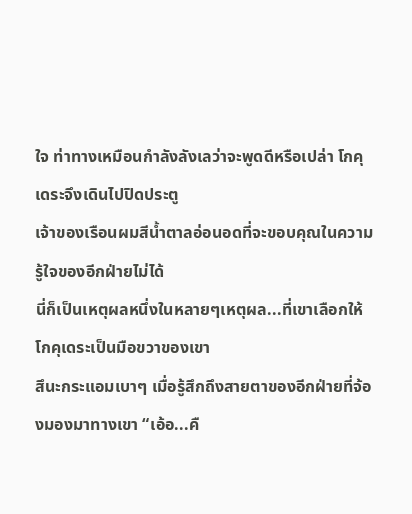ใจ ท่าทางเหมือนกำลังลังเลว่าจะพูดดีหรือเปล่า โกคุเดระจึงเดินไปปิดประตู
เจ้าของเรือนผมสีน้ำตาลอ่อนอดที่จะขอบคุณในความรู้ใจของอีกฝ่ายไม่ได้
นี่ก็เป็นเหตุผลหนึ่งในหลายๆเหตุผล...ที่เขาเลือกให้โกคุเดระเป็นมือขวาของเขา
สึนะกระแอมเบาๆ เมื่อรู้สึกถึงสายตาของอีกฝ่ายที่จ้องมองมาทางเขา “เอ้อ...คื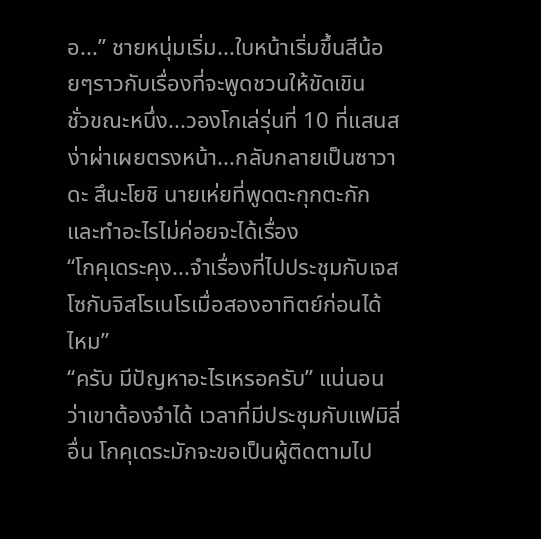อ...” ชายหนุ่มเริ่ม...ใบหน้าเริ่มขึ้นสีน้อยๆราวกับเรื่องที่จะพูดชวนให้ขัดเขิน
ชั่วขณะหนึ่ง...วองโกเล่รุ่นที่ 10 ที่แสนสง่าผ่าเผยตรงหน้า...กลับกลายเป็นซาวาดะ สึนะโยชิ นายเห่ยที่พูดตะกุกตะกักและทำอะไรไม่ค่อยจะได้เรื่อง
“โกคุเดระคุง...จำเรื่องที่ไปประชุมกับเจสโซกับจิสโรเนโรเมื่อสองอาทิตย์ก่อนได้ไหม”
“ครับ มีปัญหาอะไรเหรอครับ” แน่นอนว่าเขาต้องจำได้ เวลาที่มีประชุมกับแฟมิลี่อื่น โกคุเดระมักจะขอเป็นผู้ติดตามไป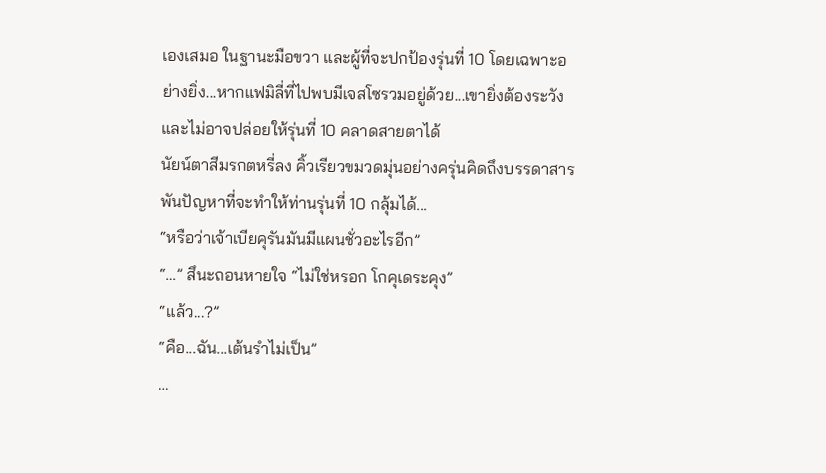เองเสมอ ในฐานะมือขวา และผู้ที่จะปกป้องรุ่นที่ 10 โดยเฉพาะอย่างยิ่ง...หากแฟมิลี่ที่ไปพบมีเจสโซรวมอยู่ด้วย...เขายิ่งต้องระวัง และไม่อาจปล่อยให้รุ่นที่ 10 คลาดสายตาได้
นัยน์ตาสีมรกตหรี่ลง คิ้วเรียวขมวดมุ่นอย่างครุ่นคิดถึงบรรดาสารพันปัญหาที่จะทำให้ท่านรุ่นที่ 10 กลุ้มได้...
“หรือว่าเจ้าเบียคุรันมันมีแผนชั่วอะไรอีก”
“…” สึนะถอนหายใจ “ไม่ใช่หรอก โกคุเดระคุง”
“แล้ว...?”
“คือ...ฉัน...เต้นรำไม่เป็น”
…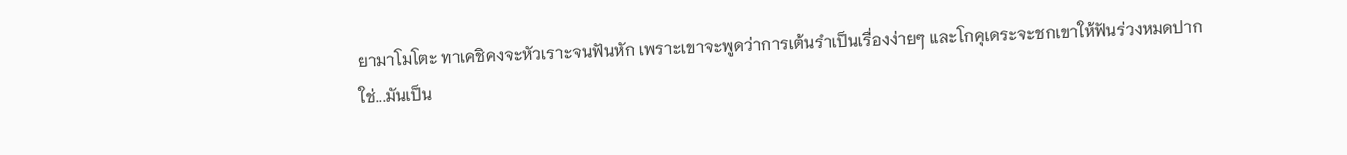ยามาโมโตะ ทาเคชิคงจะหัวเราะจนฟันหัก เพราะเขาจะพูดว่าการเต้นรำเป็นเรื่องง่ายๆ และโกคุเดระจะชกเขาให้ฟันร่วงหมดปาก
ใช่...มันเป็น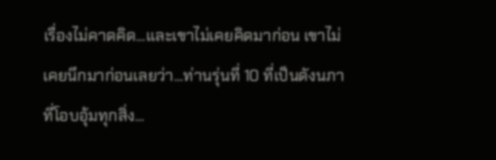เรื่องไม่คาดคิด...และเขาไม่เคยคิดมาก่อน เขาไม่เคยนึกมาก่อนเลยว่า...ท่านรุ่นที่ 10 ที่เป็นดังนภาที่โอบอุ้มทุกสิ่ง...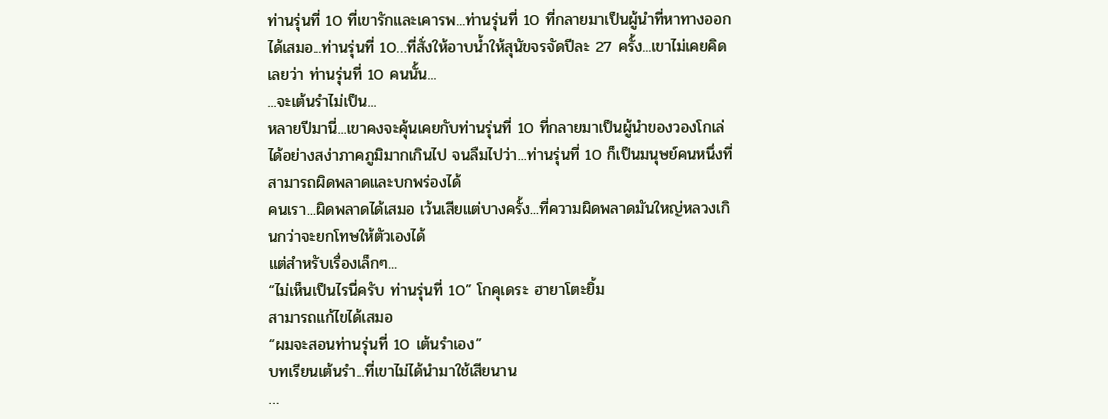ท่านรุ่นที่ 10 ที่เขารักและเคารพ...ท่านรุ่นที่ 10 ที่กลายมาเป็นผู้นำที่หาทางออกได้เสมอ...ท่านรุ่นที่ 10…ที่สั่งให้อาบน้ำให้สุนัขจรจัดปีละ 27 ครั้ง...เขาไม่เคยคิดเลยว่า ท่านรุ่นที่ 10 คนนั้น...
...จะเต้นรำไม่เป็น...
หลายปีมานี่...เขาคงจะคุ้นเคยกับท่านรุ่นที่ 10 ที่กลายมาเป็นผู้นำของวองโกเล่ได้อย่างสง่าภาคภูมิมากเกินไป จนลืมไปว่า...ท่านรุ่นที่ 10 ก็เป็นมนุษย์คนหนึ่งที่สามารถผิดพลาดและบกพร่องได้
คนเรา...ผิดพลาดได้เสมอ เว้นเสียแต่บางครั้ง...ที่ความผิดพลาดมันใหญ่หลวงเกินกว่าจะยกโทษให้ตัวเองได้
แต่สำหรับเรื่องเล็กๆ...
“ไม่เห็นเป็นไรนี่ครับ ท่านรุ่นที่ 10” โกคุเดระ ฮายาโตะยิ้ม
สามารถแก้ไขได้เสมอ
“ผมจะสอนท่านรุ่นที่ 10 เต้นรำเอง”
บทเรียนเต้นรำ...ที่เขาไม่ได้นำมาใช้เสียนาน
…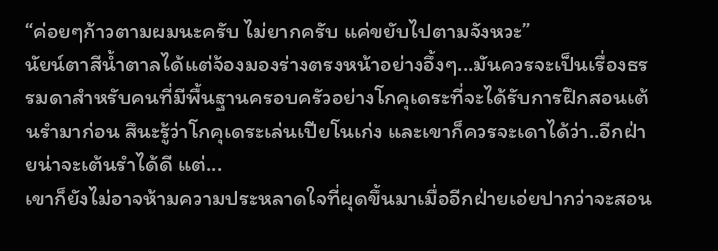“ค่อยๆก้าวตามผมนะครับ ไม่ยากครับ แค่ขยับไปตามจังหวะ”
นัยน์ตาสีน้ำตาลได้แต่จ้องมองร่างตรงหน้าอย่างอึ้งๆ...มันควรจะเป็นเรื่องธรรมดาสำหรับคนที่มีพื้นฐานครอบครัวอย่างโกคุเดระที่จะได้รับการฝึกสอนเต้นรำมาก่อน สึนะรู้ว่าโกคุเดระเล่นเปียโนเก่ง และเขาก็ควรจะเดาได้ว่า..อีกฝ่ายน่าจะเต้นรำได้ดี แต่...
เขาก็ยังไม่อาจห้ามความประหลาดใจที่ผุดขึ้นมาเมื่ออีกฝ่ายเอ่ยปากว่าจะสอน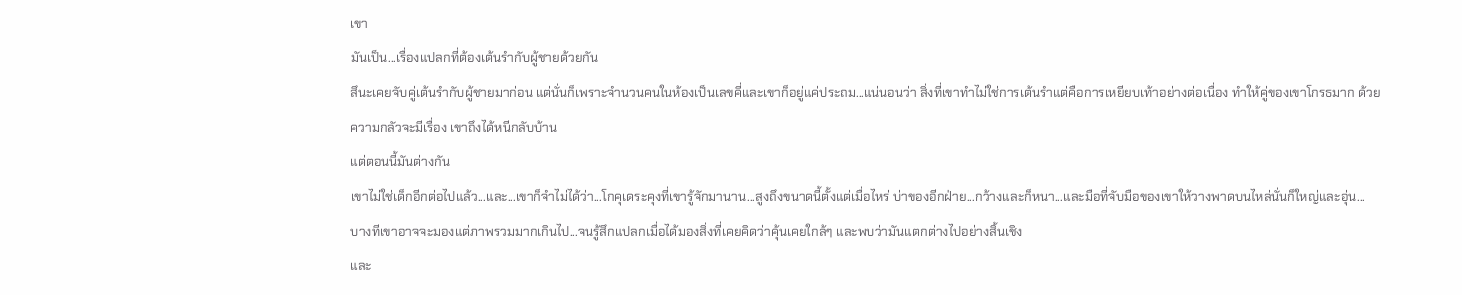เขา
มันเป็น...เรื่องแปลกที่ต้องเต้นรำกับผู้ชายด้วยกัน
สึนะเคยจับคู่เต้นรำกับผู้ชายมาก่อน แต่นั่นก็เพราะจำนวนคนในห้องเป็นเลขคี่และเขาก็อยู่แค่ประถม...แน่นอนว่า สิ่งที่เขาทำไม่ใช่การเต้นรำแต่คือการเหยียบเท้าอย่างต่อเนื่อง ทำให้คู่ของเขาโกรธมาก ด้วยความกลัวจะมีเรื่อง เขาถึงได้หนีกลับบ้าน
แต่ตอนนี้มันต่างกัน
เขาไม่ใช่เด็กอีกต่อไปแล้ว...และ...เขาก็จำไม่ได้ว่า...โกคุเดระคุงที่เขารู้จักมานาน...สูงถึงขนาดนี้ตั้งแต่เมื่อไหร่ บ่าของอีกฝ่าย...กว้างและก็หนา...และมือที่จับมือของเขาให้วางพาดบนไหล่นั่นก็ใหญ่และอุ่น...
บางทีเขาอาจจะมองแต่ภาพรวมมากเกินไป...จนรู้สึกแปลกเมื่อได้มองสิ่งที่เคยคิดว่าคุ้นเคยใกล้ๆ และพบว่ามันแตกต่างไปอย่างสิ้นเชิง
และ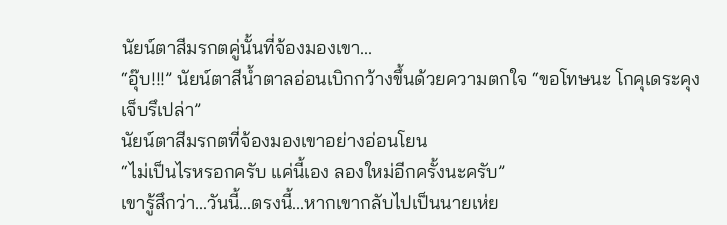นัยน์ตาสีมรกตคู่นั้นที่จ้องมองเขา...
“อุ๊บ!!!” นัยน์ตาสีน้ำตาลอ่อนเบิกกว้างขึ้นด้วยความตกใจ “ขอโทษนะ โกคุเดระคุง เจ็บรึเปล่า”
นัยน์ตาสีมรกตที่จ้องมองเขาอย่างอ่อนโยน
“ไม่เป็นไรหรอกครับ แค่นี้เอง ลองใหม่อีกครั้งนะครับ”
เขารู้สึกว่า...วันนี้...ตรงนี้...หากเขากลับไปเป็นนายเห่ย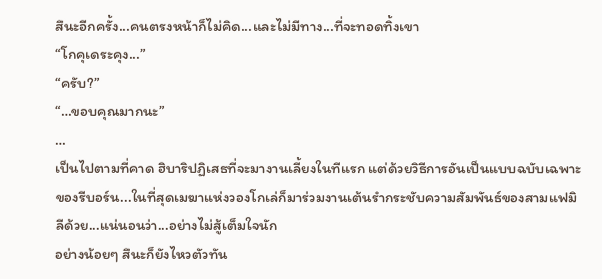สึนะอีกครั้ง...คนตรงหน้าก็ไม่คิด...และไม่มีทาง...ที่จะทอดทิ้งเขา
“โกคุเดระคุง...”
“ครับ?”
“…ขอบคุณมากนะ”
…
เป็นไปตามที่คาด ฮิบาริปฏิเสธที่จะมางานเลี้ยงในทีแรก แต่ด้วยวิธีการอันเป็นแบบฉบับเฉพาะของรีบอร์น...ในที่สุดเมฆาแห่งวองโกเล่ก็มาร่วมงานเต้นรำกระชับความสัมพันธ์ของสามแฟมิลีด้วย...แน่นอนว่า...อย่างไม่สู้เต็มใจนัก
อย่างน้อยๆ สึนะก็ยังไหวตัวทัน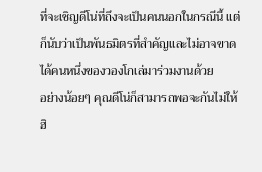ที่จะเชิญดีโน่ที่ถึงจะเป็นคนนอกในกรณีนี้ แต่ก็นับว่าเป็นพันธมิตรที่สำคัญและไม่อาจขาดได้คนหนึ่งของวองโกเล่มาร่วมงานด้วย
อย่างน้อยๆ คุณดีโน่ก็สามารถพอจะกันไม่ให้ฮิ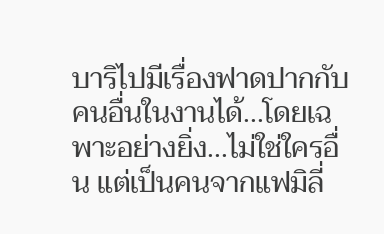บาริไปมีเรื่องฟาดปากกับคนอื่นในงานได้...โดยเฉพาะอย่างยิ่ง...ไม่ใช่ใครอื่น แต่เป็นคนจากแฟมิลี่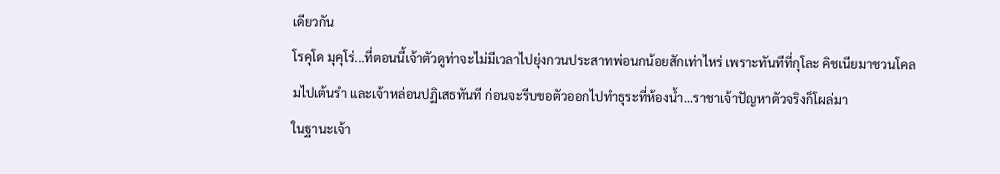เดียวกัน
โรคุโด มุคุโร่...ที่ตอนนี้เจ้าตัวดูท่าจะไม่มีเวลาไปยุ่งกวนประสาทพ่อนกน้อยสักเท่าไหร่ เพราะทันทีที่กุโละ คิชเนียมาชวนโคลมไปเต้นรำ และเจ้าหล่อนปฏิเสธทันที ก่อนจะรีบขอตัวออกไปทำธุระที่ห้องน้ำ...ราชาเจ้าปัญหาตัวจริงก็โผล่มา
ในฐานะเจ้า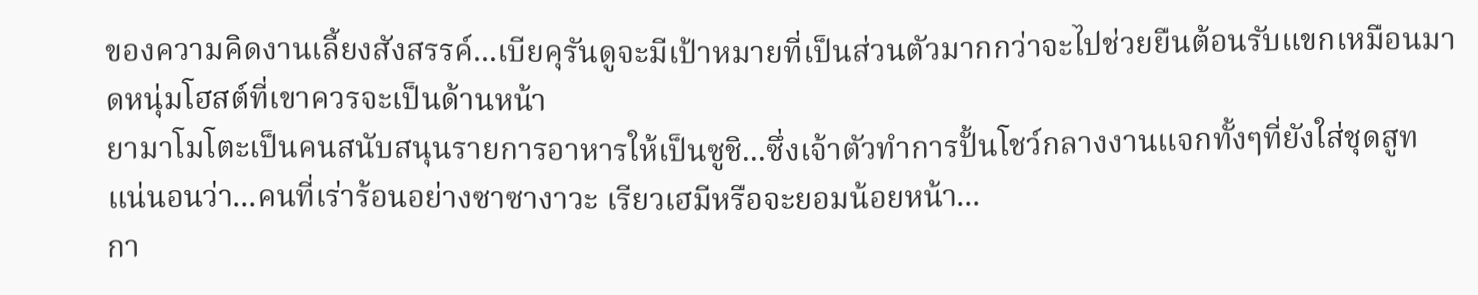ของความคิดงานเลี้ยงสังสรรค์...เบียคุรันดูจะมีเป้าหมายที่เป็นส่วนตัวมากกว่าจะไปช่วยยืนต้อนรับแขกเหมือนมาดหนุ่มโฮสต์ที่เขาควรจะเป็นด้านหน้า
ยามาโมโตะเป็นคนสนับสนุนรายการอาหารให้เป็นซูชิ...ซึ่งเจ้าตัวทำการปั้นโชว์กลางงานแจกทั้งๆที่ยังใส่ชุดสูท แน่นอนว่า...คนที่เร่าร้อนอย่างซาซางาวะ เรียวเฮมีหรือจะยอมน้อยหน้า...
กา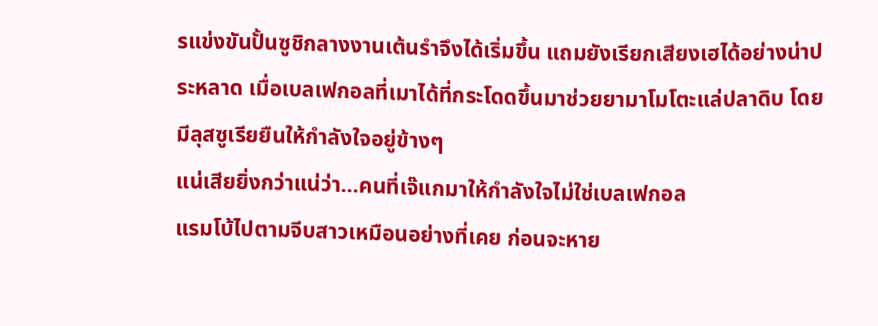รแข่งขันปั้นซูชิกลางงานเต้นรำจึงได้เริ่มขึ้น แถมยังเรียกเสียงเฮได้อย่างน่าประหลาด เมื่อเบลเฟกอลที่เมาได้ที่กระโดดขึ้นมาช่วยยามาโมโตะแล่ปลาดิบ โดยมีลุสซูเรียยืนให้กำลังใจอยู่ข้างๆ
แน่เสียยิ่งกว่าแน่ว่า...คนที่เจ๊แกมาให้กำลังใจไม่ใช่เบลเฟกอล
แรมโบ้ไปตามจีบสาวเหมือนอย่างที่เคย ก่อนจะหาย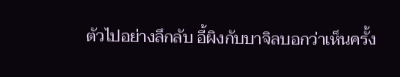ตัวไปอย่างลึกลับ อี้ผิงกับบาจิลบอกว่าเห็นครั้ง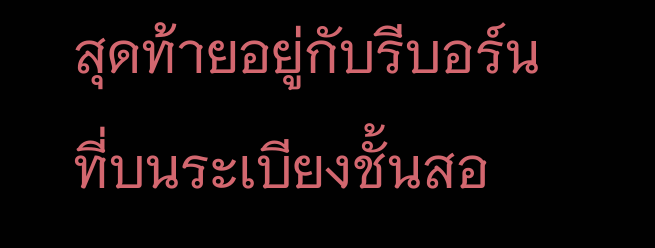สุดท้ายอยู่กับรีบอร์นที่บนระเบียงชั้นสอ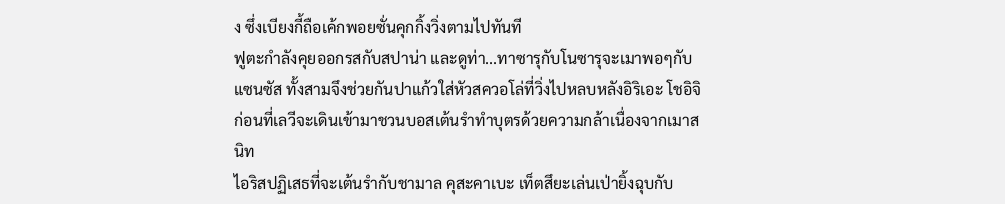ง ซึ่งเบียงกี้ถือเค้กพอยซั่นคุกกิ้งวิ่งตามไปทันที
ฟูตะกำลังคุยออกรสกับสปาน่า และดูท่า...ทาซารุกับโนซารุจะเมาพอๆกับแซนซัส ทั้งสามจึงช่วยกันปาแก้วใส่หัวสควอโล่ที่วิ่งไปหลบหลังอิริเอะ โชอิจิ ก่อนที่เลวีจะเดินเข้ามาชวนบอสเต้นรำทำบุตรด้วยความกล้าเนื่องจากเมาสนิท
ไอริสปฏิเสธที่จะเต้นรำกับชามาล คุสะคาเบะ เท็ตสึยะเล่นเป่ายิ้งฉุบกับ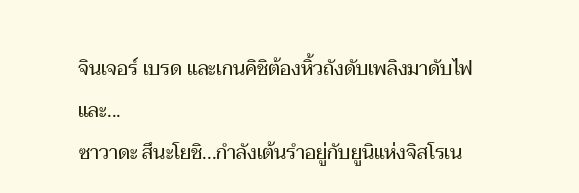จินเจอร์ เบรด และเกนคิชิต้องหิ้วถังดับเพลิงมาดับไฟ
และ...
ซาวาดะ สึนะโยชิ...กำลังเต้นรำอยู่กับยูนิแห่งจิสโรเน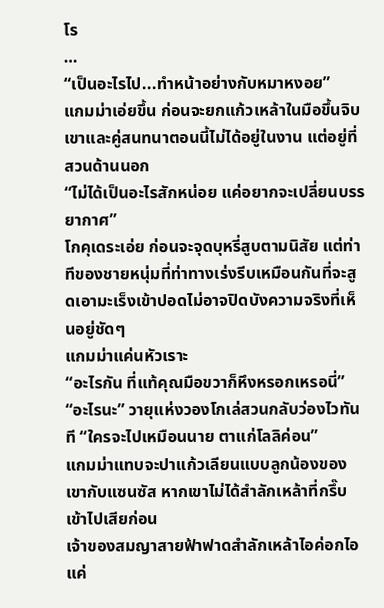โร
…
“เป็นอะไรไป...ทำหน้าอย่างกับหมาหงอย”
แกมม่าเอ่ยขึ้น ก่อนจะยกแก้วเหล้าในมือขึ้นจิบ เขาและคู่สนทนาตอนนี้ไม่ได้อยู่ในงาน แต่อยู่ที่สวนด้านนอก
“ไม่ได้เป็นอะไรสักหน่อย แค่อยากจะเปลี่ยนบรรยากาศ”
โกคุเดระเอ่ย ก่อนจะจุดบุหรี่สูบตามนิสัย แต่ท่าทีของชายหนุ่มที่ท่าทางเร่งรีบเหมือนกันที่จะสูดเอามะเร็งเข้าปอดไม่อาจปิดบังความจริงที่เห็นอยู่ชัดๆ
แกมม่าแค่นหัวเราะ
“อะไรกัน ที่แท้คุณมือขวาก็หึงหรอกเหรอนี่”
“อะไรนะ” วายุแห่งวองโกเล่สวนกลับว่องไวทันที “ใครจะไปเหมือนนาย ตาแก่โลลิค่อน”
แกมม่าแทบจะปาแก้วเลียนแบบลูกน้องของเขากับแซนซัส หากเขาไม่ได้สำลักเหล้าที่กรึ๊บเข้าไปเสียก่อน
เจ้าของสมญาสายฟ้าฟาดสำลักเหล้าไอค่อกไอแค่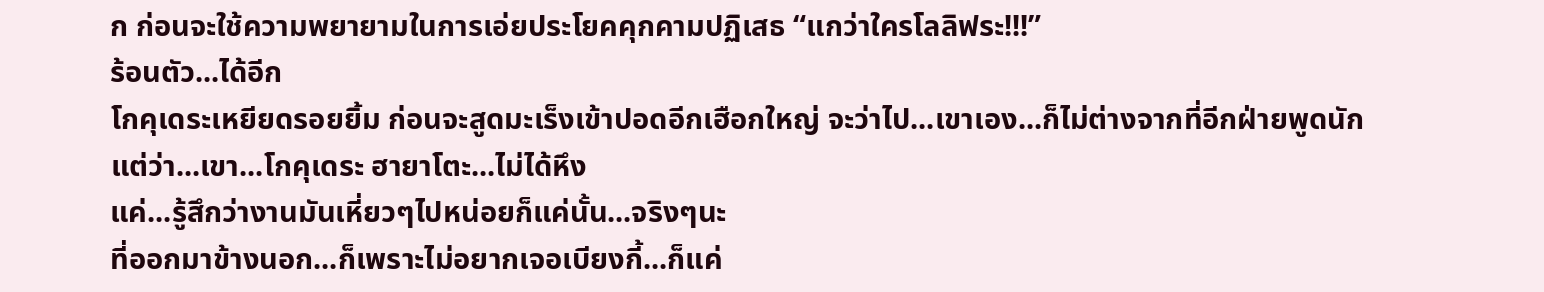ก ก่อนจะใช้ความพยายามในการเอ่ยประโยคคุกคามปฏิเสธ “แกว่าใครโลลิฟระ!!!”
ร้อนตัว...ได้อีก
โกคุเดระเหยียดรอยยิ้ม ก่อนจะสูดมะเร็งเข้าปอดอีกเฮือกใหญ่ จะว่าไป...เขาเอง...ก็ไม่ต่างจากที่อีกฝ่ายพูดนัก
แต่ว่า...เขา...โกคุเดระ ฮายาโตะ...ไม่ได้หึง
แค่...รู้สึกว่างานมันเหี่ยวๆไปหน่อยก็แค่นั้น...จริงๆนะ
ที่ออกมาข้างนอก...ก็เพราะไม่อยากเจอเบียงกี้...ก็แค่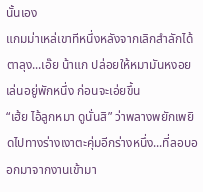นั้นเอง
แกมม่าเหล่เขาทีหนึ่งหลังจากเลิกสำลักได้ ตาลุง...เอ๊ย น้าแก ปล่อยให้หมามันหงอยเล่นอยู่พักหนึ่ง ก่อนจะเอ่ยขึ้น
“เฮ้ย ไอ้ลูกหมา ดูนั่นสิ” ว่าพลางพยักเพยิดไปทางร่างเงาตะคุ่มอีกร่างหนึ่ง...ที่ลอบออกมาจากงานเข้ามา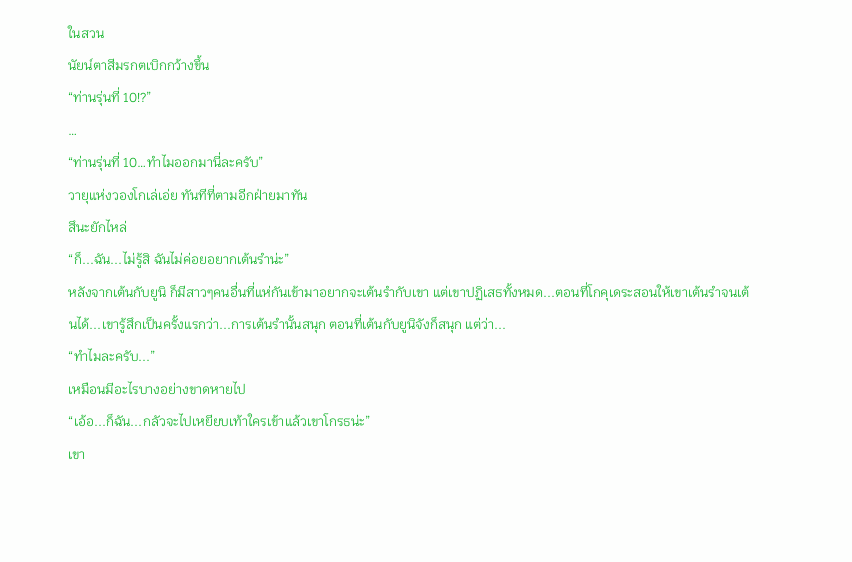ในสวน
นัยน์ตาสีมรกตเบิกกว้างขึ้น
“ท่านรุ่นที่ 10!?”
…
“ท่านรุ่นที่ 10…ทำไมออกมานี่ละครับ”
วายุแห่งวองโกเล่เอ่ย ทันทีที่ตามอีกฝ่ายมาทัน
สึนะยักไหล่
“ก็...ฉัน...ไม่รู้สิ ฉันไม่ค่อยอยากเต้นรำน่ะ”
หลังจากเต้นกับยูนิ ก็มีสาวๆคนอื่นที่แห่กันเข้ามาอยากจะเต้นรำกับเขา แต่เขาปฏิเสธทั้งหมด...ตอนที่โกคุเดระสอนให้เขาเต้นรำจนเต้นได้...เขารู้สึกเป็นครั้งแรกว่า...การเต้นรำนั้นสนุก ตอนที่เต้นกับยูนิจังก็สนุก แต่ว่า...
“ทำไมละครับ...”
เหมือนมีอะไรบางอย่างขาดหายไป
“เอ้อ...ก็ฉัน...กลัวจะไปเหยียบเท้าใครเข้าแล้วเขาโกรธน่ะ”
เขา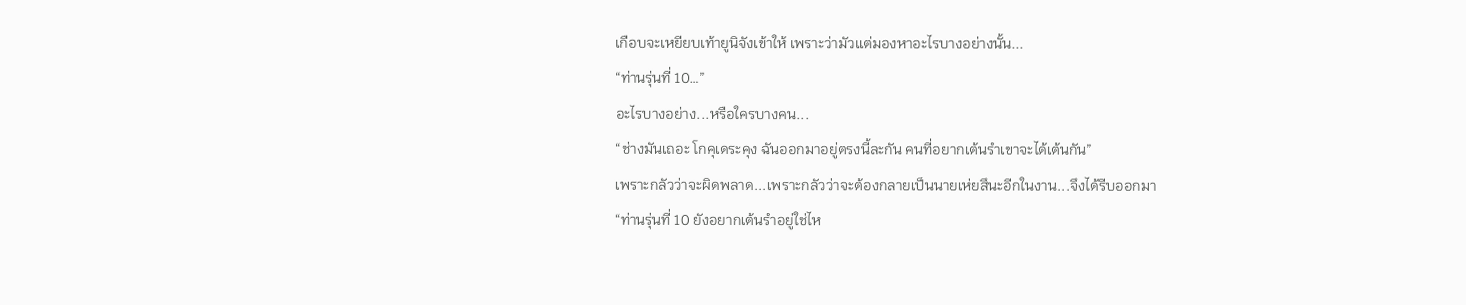เกือบจะเหยียบเท้ายูนิจังเข้าให้ เพราะว่ามัวแต่มองหาอะไรบางอย่างนั้น...
“ท่านรุ่นที่ 10…”
อะไรบางอย่าง...หรือใครบางคน...
“ช่างมันเถอะ โกคุเดระคุง ฉันออกมาอยู่ตรงนี้ละกัน คนที่อยากเต้นรำเขาจะได้เต้นกัน”
เพราะกลัวว่าจะผิดพลาด...เพราะกลัวว่าจะต้องกลายเป็นนายเห่ยสึนะอีกในงาน...จึงได้รีบออกมา
“ท่านรุ่นที่ 10 ยังอยากเต้นรำอยู่ใช่ไห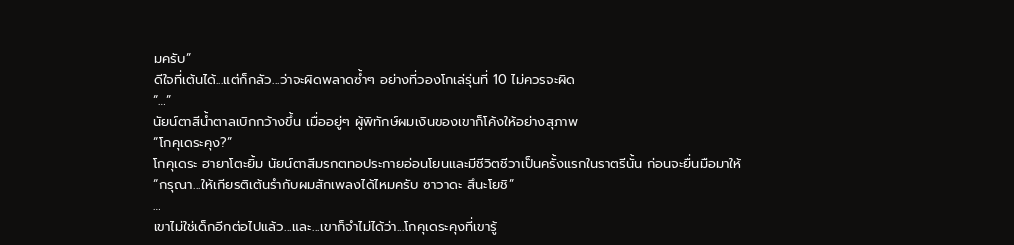มครับ”
ดีใจที่เต้นได้...แต่ก็กลัว...ว่าจะผิดพลาดซ้ำๆ อย่างที่วองโกเล่รุ่นที่ 10 ไม่ควรจะผิด
“…”
นัยน์ตาสีน้ำตาลเบิกกว้างขึ้น เมื่ออยู่ๆ ผู้พิทักษ์ผมเงินของเขาก็โค้งให้อย่างสุภาพ
“โกคุเดระคุง?”
โกคุเดระ ฮายาโตะยิ้ม นัยน์ตาสีมรกตทอประกายอ่อนโยนและมีชีวิตชีวาเป็นครั้งแรกในราตรีนั้น ก่อนจะยื่นมือมาให้
“กรุณา...ให้เกียรติเต้นรำกับผมสักเพลงได้ไหมครับ ซาวาดะ สึนะโยชิ”
…
เขาไม่ใช่เด็กอีกต่อไปแล้ว...และ...เขาก็จำไม่ได้ว่า...โกคุเดระคุงที่เขารู้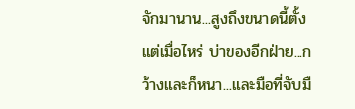จักมานาน...สูงถึงขนาดนี้ตั้งแต่เมื่อไหร่ บ่าของอีกฝ่าย...กว้างและก็หนา...และมือที่จับมื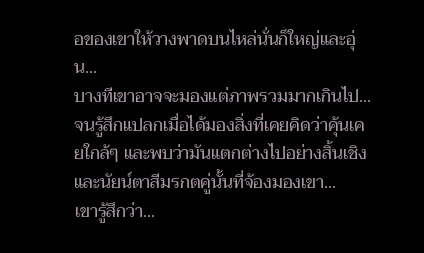อของเขาให้วางพาดบนไหล่นั่นก็ใหญ่และอุ่น...
บางทีเขาอาจจะมองแต่ภาพรวมมากเกินไป...จนรู้สึกแปลกเมื่อได้มองสิ่งที่เคยคิดว่าคุ้นเคยใกล้ๆ และพบว่ามันแตกต่างไปอย่างสิ้นเชิง
และนัยน์ตาสีมรกตคู่นั้นที่จ้องมองเขา...
เขารู้สึกว่า...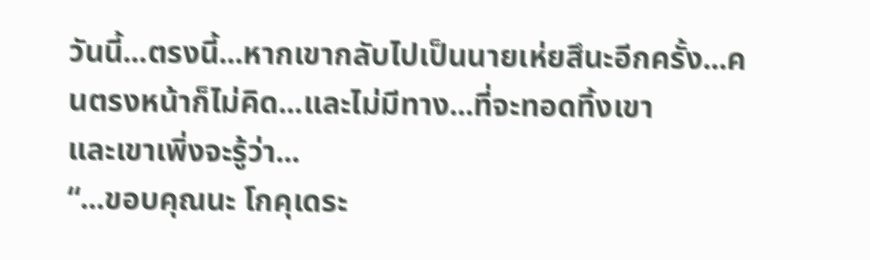วันนี้...ตรงนี้...หากเขากลับไปเป็นนายเห่ยสึนะอีกครั้ง...คนตรงหน้าก็ไม่คิด...และไม่มีทาง...ที่จะทอดทิ้งเขา
และเขาเพิ่งจะรู้ว่า...
“...ขอบคุณนะ โกคุเดระ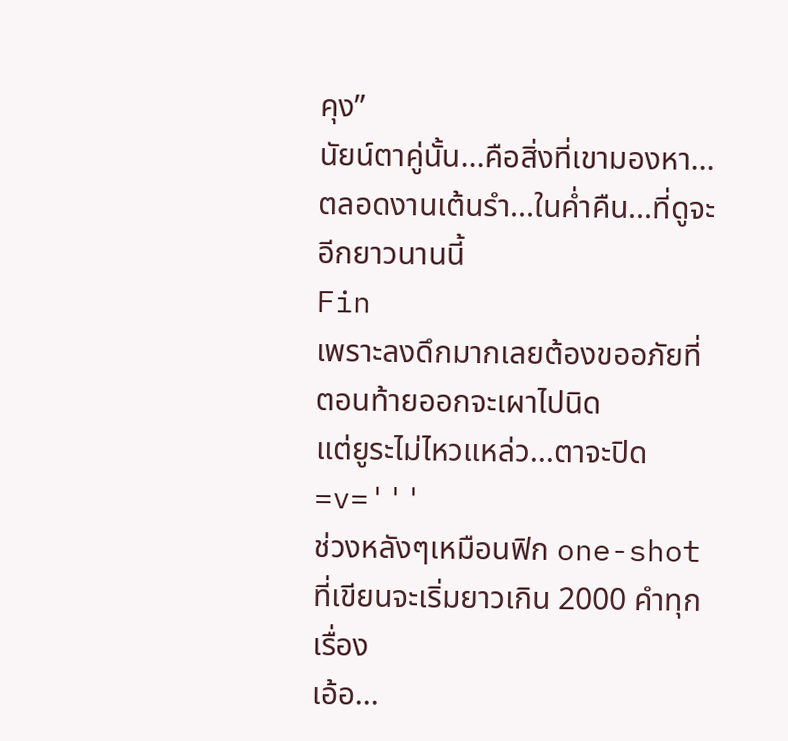คุง”
นัยน์ตาคู่นั้น...คือสิ่งที่เขามองหา...ตลอดงานเต้นรำ...ในค่ำคืน...ที่ดูจะอีกยาวนานนี้
Fin
เพราะลงดึกมากเลยต้องขออภัยที่ตอนท้ายออกจะเผาไปนิด
แต่ยูระไม่ไหวแหล่ว...ตาจะปิด =v='''
ช่วงหลังๆเหมือนฟิก one-shot ที่เขียนจะเริ่มยาวเกิน 2000 คำทุกเรื่อง
เอ้อ...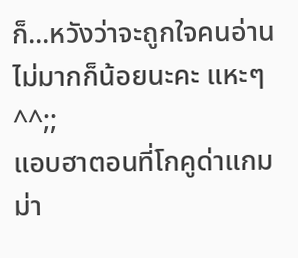ก็...หวังว่าจะถูกใจคนอ่านไม่มากก็น้อยนะคะ แหะๆ ^^;;
แอบฮาตอนที่โกคูด่าแกมม่า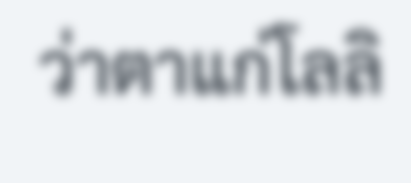ว่าตาแก่โลลิ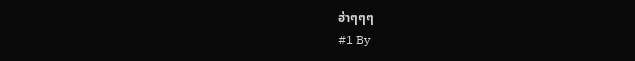ฮ่าๆๆๆ
#1 By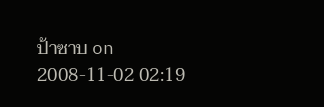ป้าซาบ on 2008-11-02 02:19